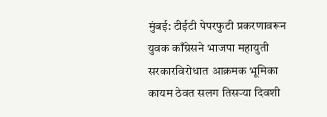मुंबई: टीईटी पेपरफुटी प्रकरणावरून युवक काँग्रेसने भाजपा महायुती सरकारविरोधात आक्रमक भूमिका कायम ठेवत सलग तिसऱ्या दिवशी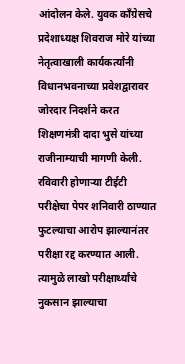आंदोलन केले. युवक काँग्रेसचे प्रदेशाध्यक्ष शिवराज मोरे यांच्या नेतृत्वाखाली कार्यकर्त्यांनी विधानभवनाच्या प्रवेशद्वारावर जोरदार निदर्शने करत शिक्षणमंत्री दादा भुसे यांच्या राजीनाम्याची मागणी केली.
रविवारी होणाऱ्या टीईटी परीक्षेचा पेपर शनिवारी ठाण्यात फुटल्याचा आरोप झाल्यानंतर परीक्षा रद्द करण्यात आली. त्यामुळे लाखो परीक्षार्थ्यांचे नुकसान झाल्याचा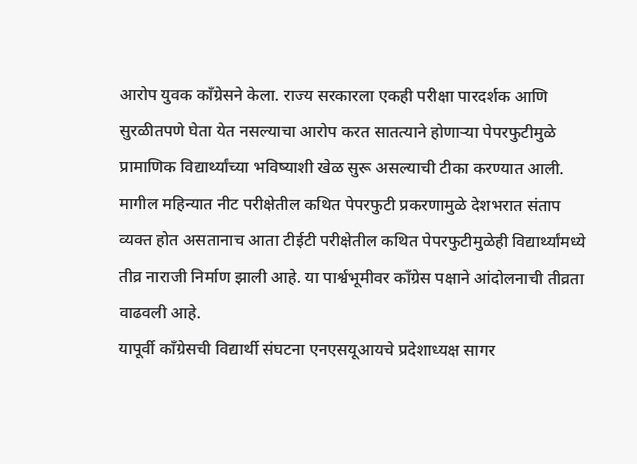आरोप युवक काँग्रेसने केला. राज्य सरकारला एकही परीक्षा पारदर्शक आणि सुरळीतपणे घेता येत नसल्याचा आरोप करत सातत्याने होणाऱ्या पेपरफुटीमुळे प्रामाणिक विद्यार्थ्यांच्या भविष्याशी खेळ सुरू असल्याची टीका करण्यात आली.
मागील महिन्यात नीट परीक्षेतील कथित पेपरफुटी प्रकरणामुळे देशभरात संताप व्यक्त होत असतानाच आता टीईटी परीक्षेतील कथित पेपरफुटीमुळेही विद्यार्थ्यांमध्ये तीव्र नाराजी निर्माण झाली आहे. या पार्श्वभूमीवर काँग्रेस पक्षाने आंदोलनाची तीव्रता वाढवली आहे.
यापूर्वी काँग्रेसची विद्यार्थी संघटना एनएसयूआयचे प्रदेशाध्यक्ष सागर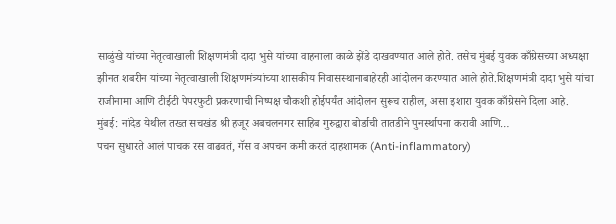साळुंखे यांच्या नेतृत्वाखाली शिक्षणमंत्री दादा भुसे यांच्या वाहनाला काळे झेंडे दाखवण्यात आले होते. तसेच मुंबई युवक काँग्रेसच्या अध्यक्षा झीनत शबरीन यांच्या नेतृत्वाखाली शिक्षणमंत्र्यांच्या शासकीय निवासस्थानाबाहेरही आंदोलन करण्यात आले होते.शिक्षणमंत्री दादा भुसे यांचा राजीनामा आणि टीईटी पेपरफुटी प्रकरणाची निष्पक्ष चौकशी होईपर्यंत आंदोलन सुरूच राहील, असा इशारा युवक काँग्रेसने दिला आहे.
मुंबई: नांदेड येथील तख्त सचखंड श्री हजूर अबचलनगर साहिब गुरुद्वारा बोर्डाची तातडीने पुनर्स्थापना करावी आणि…
पचन सुधारते आलं पाचक रस वाढवतं, गॅस व अपचन कमी करतं दाहशामक (Anti-inflammatory)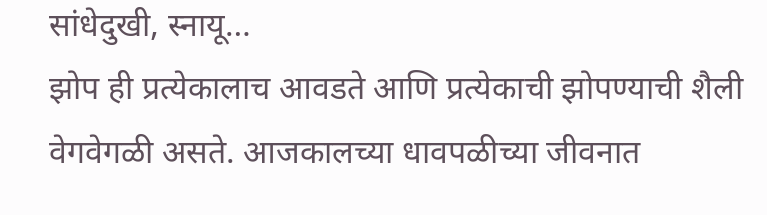सांधेदुखी, स्नायू…
झोप ही प्रत्येकालाच आवडते आणि प्रत्येकाची झोपण्याची शैली वेगवेगळी असते. आजकालच्या धावपळीच्या जीवनात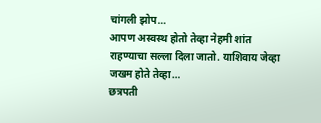चांगली झोप…
आपण अस्वस्थ होतो तेव्हा नेहमी शांत राहण्याचा सल्ला दिला जातो. याशिवाय जेव्हा जखम होते तेव्हा…
छत्रपती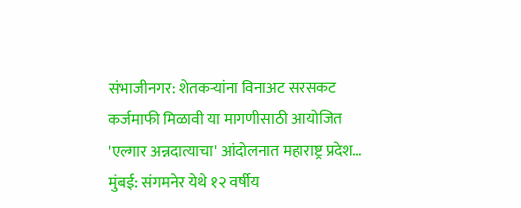संभाजीनगर: शेतकऱ्यांना विनाअट सरसकट कर्जमाफी मिळावी या मागणीसाठी आयोजित 'एल्गार अन्नदात्याचा' आंदोलनात महाराष्ट्र प्रदेश…
मुंबई: संगमनेर येथे १२ वर्षीय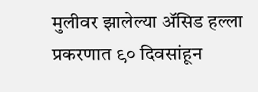मुलीवर झालेल्या ॲसिड हल्ला प्रकरणात ९० दिवसांहून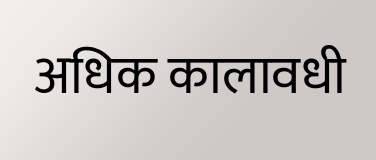अधिक कालावधी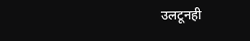उलटूनही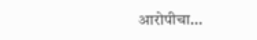आरोपीचा…